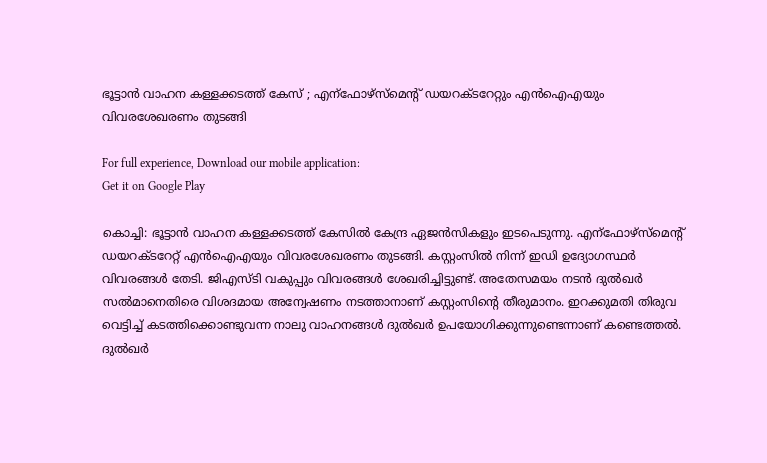ഭൂട്ടാൻ വാഹന കള്ളക്കടത്ത് കേസ് ; എന്ഫോഴ്സ്മെന്റ് ഡയറക്ടറേറ്റും എൻഐഎയും വിവരശേഖരണം തുടങ്ങി

For full experience, Download our mobile application:
Get it on Google Play

കൊച്ചി: ഭൂട്ടാൻ വാഹന കള്ളക്കടത്ത് കേസിൽ കേന്ദ്ര ഏജൻസികളും ഇടപെടുന്നു. എന്ഫോഴ്സ്മെന്റ് ഡയറക്ടറേറ്റ് എൻഐഎയും വിവരശേഖരണം തുടങ്ങി. കസ്റ്റംസിൽ നിന്ന് ഇഡി ഉദ്യോഗസ്ഥര്‍ വിവരങ്ങൾ തേടി. ജിഎസ്ടി വകുപ്പും വിവരങ്ങൾ ശേഖരിച്ചിട്ടുണ്ട്. അതേസമയം നടൻ ദുൽഖർ സൽമാനെതിരെ വിശദമായ അന്വേഷണം നടത്താനാണ് കസ്റ്റംസിന്റെ തീരുമാനം. ഇറക്കുമതി തിരുവ വെട്ടിച്ച് കടത്തിക്കൊണ്ടുവന്ന നാലു വാഹനങ്ങൾ ദുൽഖർ ഉപയോഗിക്കുന്നുണ്ടെന്നാണ് കണ്ടെത്തൽ. ദുൽഖർ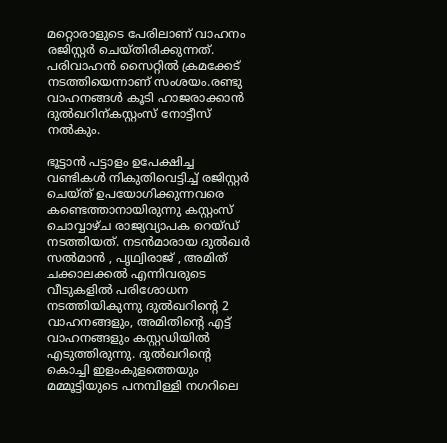മറ്റൊരാളുടെ പേരിലാണ് വാഹനം രജിസ്റ്റർ ചെയ്തിരിക്കുന്നത്. പരിവാഹൻ സൈറ്റിൽ ക്രമക്കേട് നടത്തിയെന്നാണ് സംശയം.രണ്ടു വാഹനങ്ങൾ കൂടി ഹാജരാക്കാൻ ദുൽഖറിന്കസ്റ്റംസ് നോട്ടീസ് നൽകും.

ഭൂട്ടാന്‍ പട്ടാളം ഉപേക്ഷിച്ച വണ്ടികള്‍ നികുതിവെട്ടിച്ച് രജിസ്റ്റർ ചെയ്ത് ഉപയോഗിക്കുന്നവരെ കണ്ടെത്താനായിരുന്നു കസ്റ്റംസ് ചൊവ്വാഴ്ച രാജ്യവ്യാപക റെയ്ഡ് നടത്തിയത്. നടന്‍മാരായ ദുല്‍ഖർ സല്‍മാന്‍ , പൃഥ്വിരാജ് , അമിത് ചക്കാലക്കല്‍ എന്നിവരുടെ വീടുകളില്‍ പരിശോധന നടത്തിയികുന്നു ദുൽഖറിന്റെ 2 വാഹനങ്ങളും, അമിതിന്റെ എട്ട് വാഹനങ്ങളും കസ്റ്റഡിയിൽ എടുത്തിരുന്നു. ദുല്‍ഖറിന്റെ കൊച്ചി ഇളംകുളത്തെയും മമ്മൂട്ടിയുടെ പനമ്പിള്ളി നഗറിലെ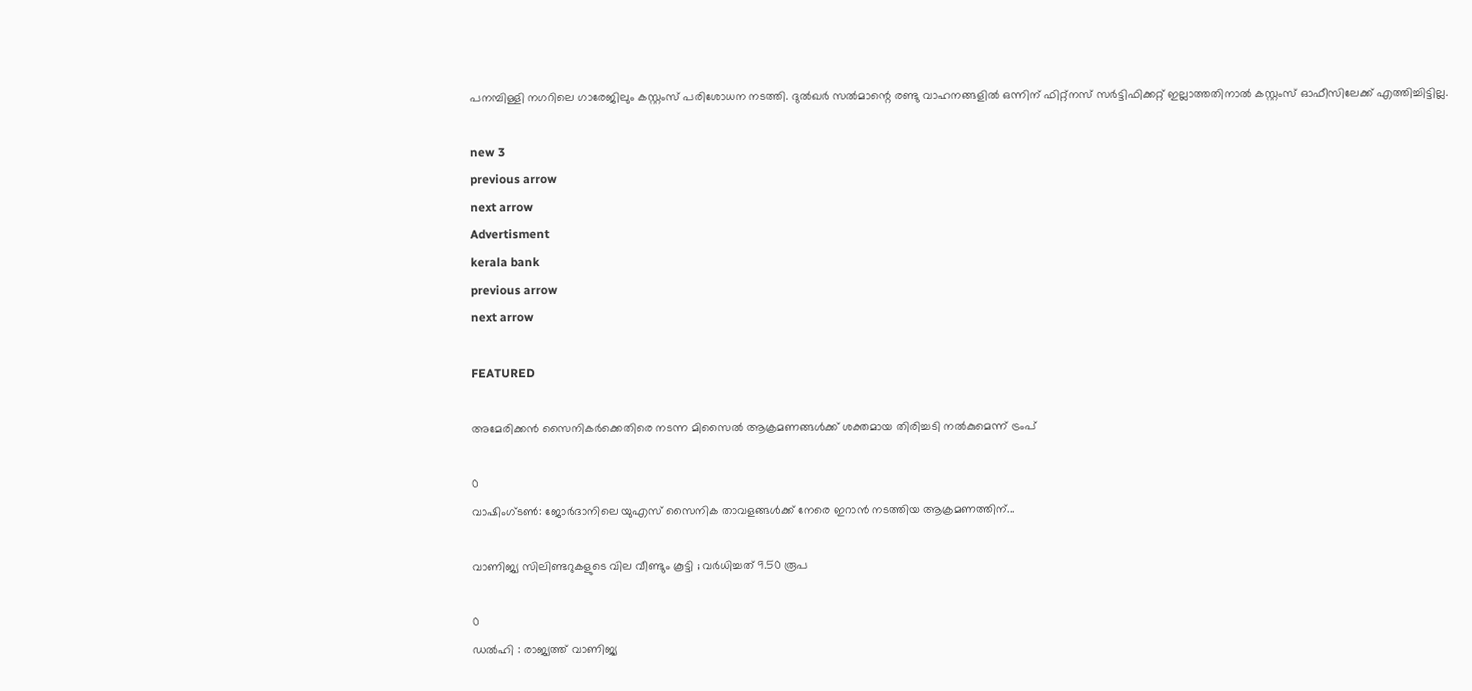പനമ്പിള്ളി നഗറിലെ ഗാരേജിലും കസ്റ്റംസ് പരിശോധന നടത്തി. ദുൽഖർ സൽമാന്റെ രണ്ടു വാഹനങ്ങളില്‍ ഒന്നിന് ഫിറ്റ്നസ് സർട്ടിഫിക്കറ്റ് ഇല്ലാത്തതിനാൽ കസ്റ്റംസ് ഓഫീസിലേക്ക് എത്തിച്ചിട്ടില്ല.

new 3
previous arrow
next arrow
Advertisment
kerala bank
previous arrow
next arrow

FEATURED

അമേരിക്കൻ സൈനികർക്കെതിരെ നടന്ന മിസൈൽ ആക്രമണങ്ങൾക്ക് ശക്തമായ തിരിച്ചടി നൽകുമെന്ന് ട്രംപ്

0
വാഷിംഗ്‌ടൺ: ജോർദാനിലെ യുഎസ് സൈനിക താവളങ്ങൾക്ക് നേരെ ഇറാൻ നടത്തിയ ആക്രമണത്തിന്...

വാണിജ്യ സിലിണ്ടറുകളുടെ വില വീണ്ടും കൂട്ടി ; വര്‍ധിച്ചത് 9.50 രൂപ

0
ഡല്‍ഹി : രാജ്യത്ത് വാണിജ്യ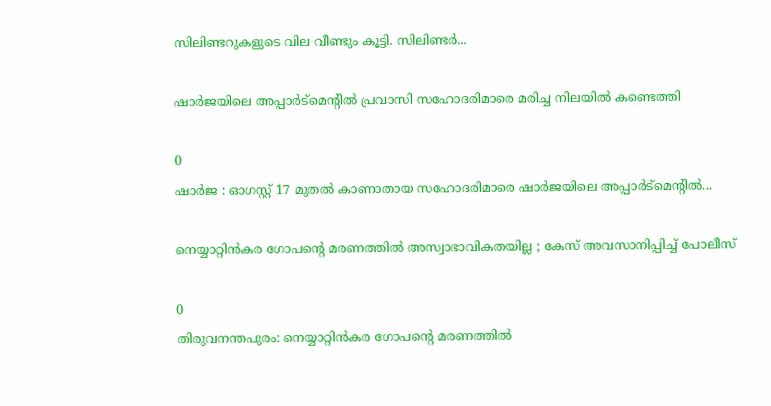സിലിണ്ടറുകളുടെ വില വീണ്ടും കൂട്ടി. സിലിണ്ടര്‍...

ഷാർജയിലെ അപ്പാർട്മെന്റിൽ പ്രവാസി സഹോദരിമാരെ മരിച്ച നിലയിൽ കണ്ടെത്തി

0
ഷാർജ : ഓഗസ്റ്റ് 17 മുതൽ കാണാതായ സഹോദരിമാരെ ഷാർജയിലെ അപ്പാർട്മെന്റിൽ...

നെയ്യാറ്റിൻകര ഗോപൻ്റെ മരണത്തിൽ അസ്വാഭാവികതയില്ല ; കേസ് അവസാനിപ്പിച്ച് പോലീസ്

0
തിരുവനന്തപുരം: നെയ്യാറ്റിൻകര ഗോപൻ്റെ മരണത്തിൽ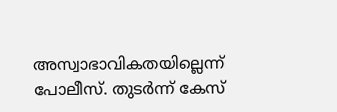അസ്വാഭാവികതയില്ലെന്ന് പോലീസ്. തുടർന്ന് കേസ്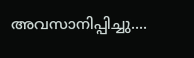അവസാനിപ്പിച്ചു....